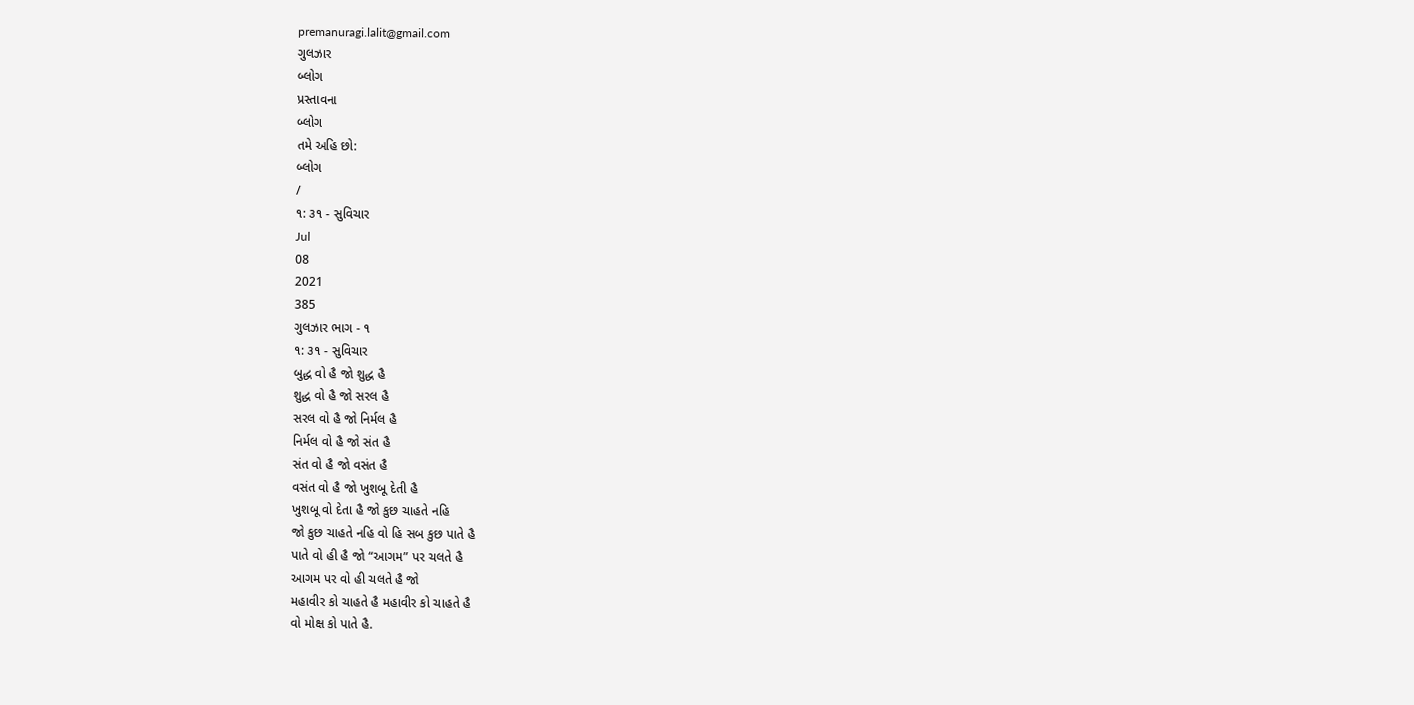premanuragi.lalit@gmail.com
ગુલઝાર
બ્લોગ
પ્રસ્તાવના
બ્લોગ
તમે અહિ છો:
બ્લોગ
/
૧: ૩૧ - સુવિચાર
Jul
08
2021
385
ગુલઝાર ભાગ - ૧
૧: ૩૧ - સુવિચાર
બુદ્ધ વો હૈ જો શુદ્ધ હૈ
શુદ્ધ વો હૈ જો સરલ હૈ
સરલ વો હૈ જો નિર્મલ હૈ
નિર્મલ વો હૈ જો સંત હૈ
સંત વો હૈ જો વસંત હૈ
વસંત વો હૈ જો ખુશબૂ દેતી હૈ
ખુશબૂ વો દેતા હૈ જો કુછ ચાહતે નહિ
જો કુછ ચાહતે નહિ વો હિ સબ કુછ પાતે હૈ
પાતે વો હી હૈ જો “આગમ” પર ચલતે હૈ
આગમ પર વો હી ચલતે હૈ જો
મહાવીર કો ચાહતે હૈ મહાવીર કો ચાહતે હૈ
વો મોક્ષ કો પાતે હૈ.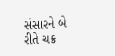સંસારને બે રીતે ચક્ર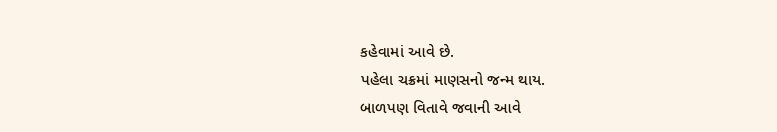કહેવામાં આવે છે.
પહેલા ચક્રમાં માણસનો જન્મ થાય.
બાળપણ વિતાવે જવાની આવે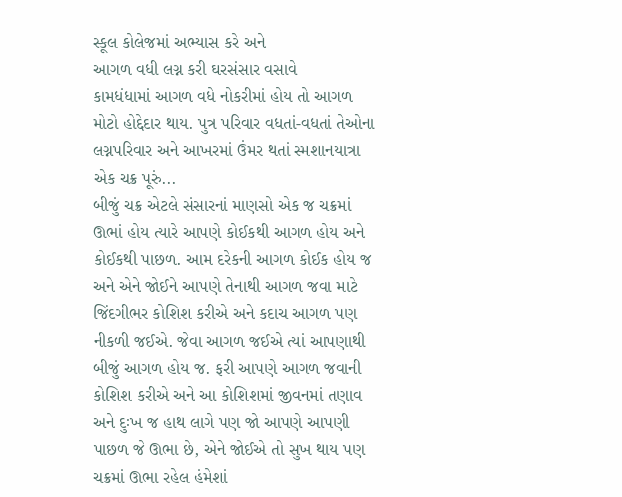સ્કૂલ કોલેજમાં અભ્યાસ કરે અને
આગળ વધી લગ્ન કરી ઘરસંસાર વસાવે
કામધંધામાં આગળ વધે નોકરીમાં હોય તો આગળ મોટો હોદ્દેદાર થાય. પુત્ર પરિવાર વધતાં-વધતાં તેઓના લગ્નપરિવાર અને આખરમાં ઉંમર થતાં સ્મશાનયાત્રા એક ચક્ર પૂરું...
બીજું ચક્ર એટલે સંસારનાં માણસો એક જ ચક્રમાં ઊભાં હોય ત્યારે આપણે કોઈકથી આગળ હોય અને કોઈકથી પાછળ. આમ દરેકની આગળ કોઈક હોય જ અને એને જોઈને આપણે તેનાથી આગળ જવા માટે જિંદગીભર કોશિશ કરીએ અને કદાચ આગળ પણ નીકળી જઈએ. જેવા આગળ જઈએ ત્યાં આપણાથી બીજું આગળ હોય જ. ફરી આપણે આગળ જવાની કોશિશ કરીએ અને આ કોશિશમાં જીવનમાં તણાવ અને દુઃખ જ હાથ લાગે પણ જો આપણે આપણી પાછળ જે ઊભા છે, એને જોઈએ તો સુખ થાય પણ ચક્રમાં ઊભા રહેલ હંમેશાં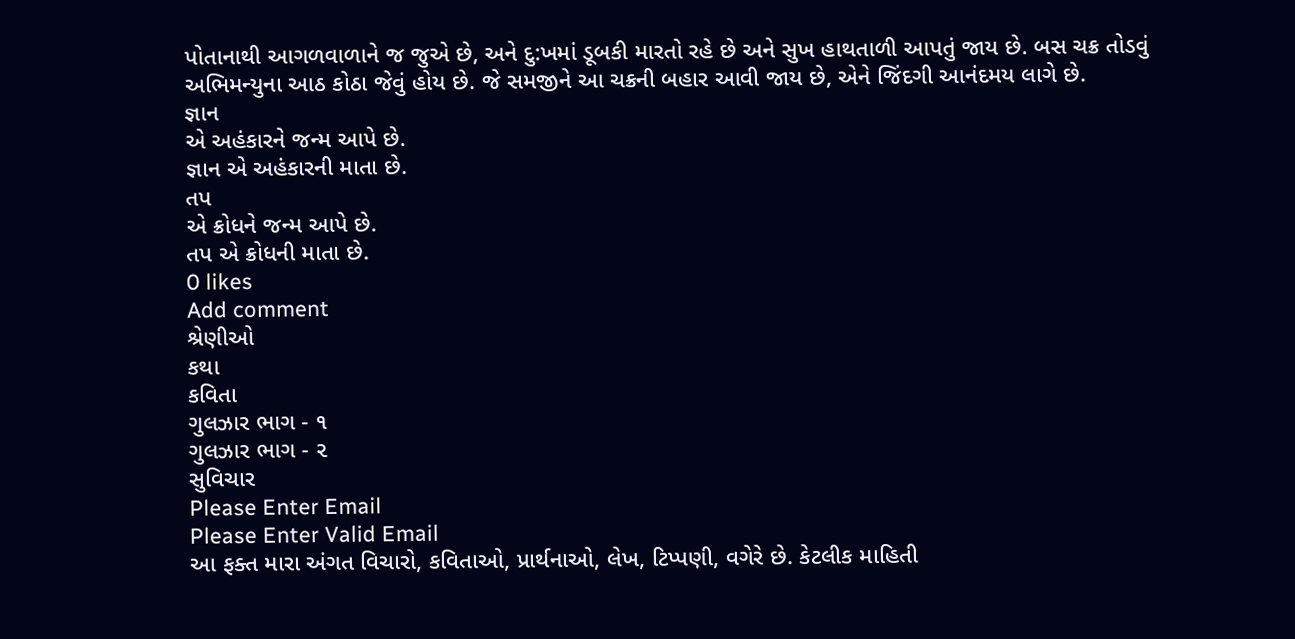પોતાનાથી આગળવાળાને જ જુએ છે, અને દુ:ખમાં ડૂબકી મારતો રહે છે અને સુખ હાથતાળી આપતું જાય છે. બસ ચક્ર તોડવું અભિમન્યુના આઠ કોઠા જેવું હોય છે. જે સમજીને આ ચક્રની બહાર આવી જાય છે, એને જિંદગી આનંદમય લાગે છે.
જ્ઞાન
એ અહંકારને જન્મ આપે છે.
જ્ઞાન એ અહંકારની માતા છે.
તપ
એ ક્રોધને જન્મ આપે છે.
તપ એ ક્રોધની માતા છે.
0 likes
Add comment
શ્રેણીઓ
કથા
કવિતા
ગુલઝાર ભાગ - ૧
ગુલઝાર ભાગ - ૨
સુવિચાર
Please Enter Email
Please Enter Valid Email
આ ફક્ત મારા અંગત વિચારો, કવિતાઓ, પ્રાર્થનાઓ, લેખ, ટિપ્પણી, વગેરે છે. કેટલીક માહિતી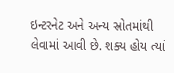ઇન્ટરનેટ અને અન્ય સ્રોતમાંથી લેવામાં આવી છે. શક્ય હોય ત્યાં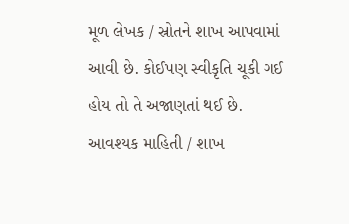મૂળ લેખક / સ્રોતને શાખ આપવામાં આવી છે. કોઈપણ સ્વીકૃતિ ચૂકી ગઈ હોય તો તે અજાણતાં થઈ છે. આવશ્યક માહિતી / શાખ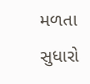મળતા સુધારો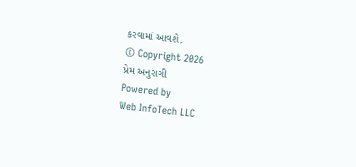કરવામાં આવશે.
© Copyright 2026
પ્રેમ અનુરાગી
Powered by
Web InfoTech LLC